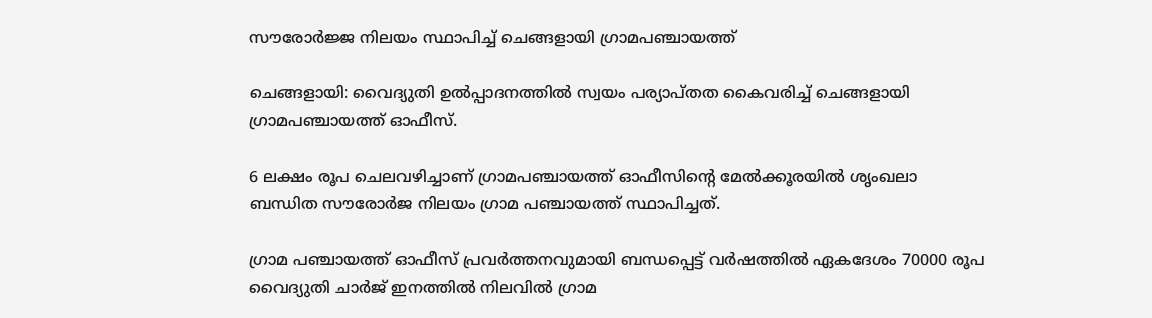സൗരോര്‍ജ്ജ നിലയം സ്ഥാപിച്ച് ചെങ്ങളായി ഗ്രാമപഞ്ചായത്ത്

ചെങ്ങളായി: വൈദ്യുതി ഉല്‍പ്പാദനത്തില്‍ സ്വയം പര്യാപ്തത കൈവരിച്ച് ചെങ്ങളായി ഗ്രാമപഞ്ചായത്ത് ഓഫീസ്.

6 ലക്ഷം രൂപ ചെലവഴിച്ചാണ് ഗ്രാമപഞ്ചായത്ത് ഓഫീസിന്റെ മേല്‍ക്കൂരയില്‍ ശൃംഖലാ ബന്ധിത സൗരോര്‍ജ നിലയം ഗ്രാമ പഞ്ചായത്ത് സ്ഥാപിച്ചത്.

ഗ്രാമ പഞ്ചായത്ത് ഓഫീസ് പ്രവര്‍ത്തനവുമായി ബന്ധപ്പെട്ട് വര്‍ഷത്തില്‍ ഏകദേശം 70000 രൂപ വൈദ്യുതി ചാര്‍ജ് ഇനത്തില്‍ നിലവില്‍ ഗ്രാമ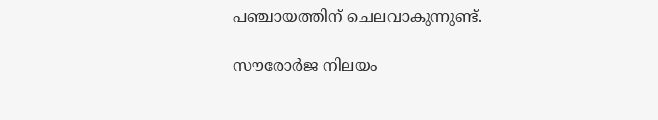പഞ്ചായത്തിന് ചെലവാകുന്നുണ്ട്.

സൗരോര്‍ജ നിലയം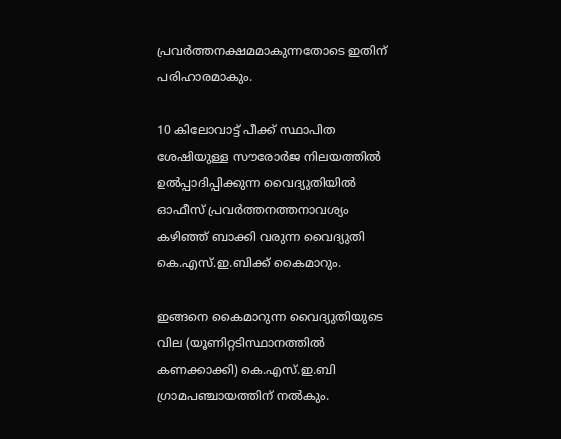പ്രവര്‍ത്തനക്ഷമമാകുന്നതോടെ ഇതിന് പരിഹാരമാകും.

10 കിലോവാട്ട് പീക്ക് സ്ഥാപിത ശേഷിയുള്ള സൗരോര്‍ജ നിലയത്തില്‍ ഉല്‍പ്പാദിപ്പിക്കുന്ന വൈദ്യുതിയില്‍ ഓഫീസ് പ്രവര്‍ത്തനത്തനാവശ്യം കഴിഞ്ഞ് ബാക്കി വരുന്ന വൈദ്യുതി കെ.എസ്.ഇ.ബിക്ക് കൈമാറും.

ഇങ്ങനെ കൈമാറുന്ന വൈദ്യുതിയുടെ വില (യൂണിറ്റടിസ്ഥാനത്തില്‍ കണക്കാക്കി) കെ.എസ്.ഇ.ബി ഗ്രാമപഞ്ചായത്തിന് നല്‍കും.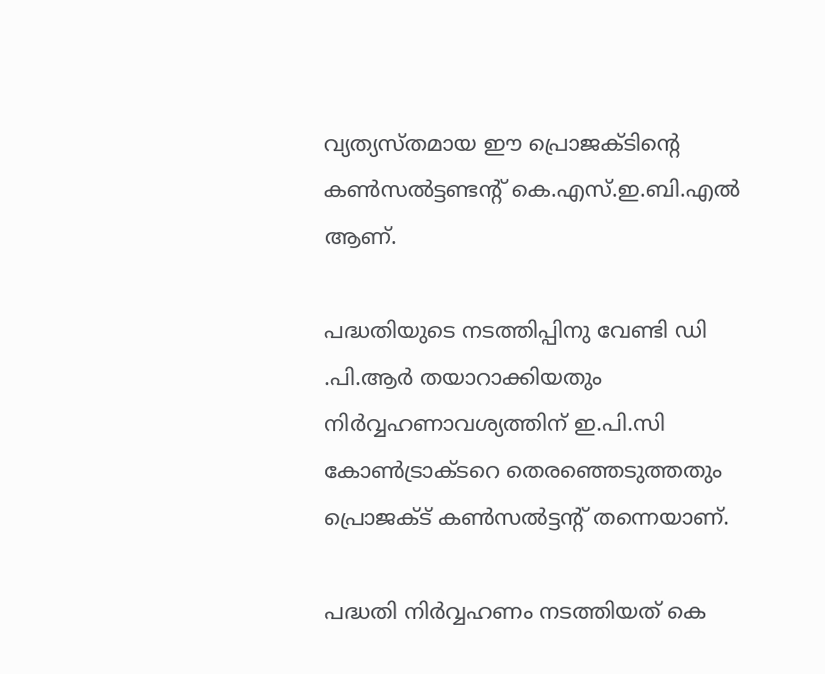വ്യത്യസ്തമായ ഈ പ്രൊജക്ടിന്റെ കണ്‍സല്‍ട്ടണ്ടന്റ് കെ.എസ്.ഇ.ബി.എല്‍ ആണ്.

പദ്ധതിയുടെ നടത്തിപ്പിനു വേണ്ടി ഡി .പി.ആര്‍ തയാറാക്കിയതും നിര്‍വ്വഹണാവശ്യത്തിന് ഇ.പി.സി കോണ്‍ട്രാക്ടറെ തെരഞ്ഞെടുത്തതും പ്രൊജക്ട് കണ്‍സല്‍ട്ടന്റ് തന്നെയാണ്.

പദ്ധതി നിര്‍വ്വഹണം നടത്തിയത് കെ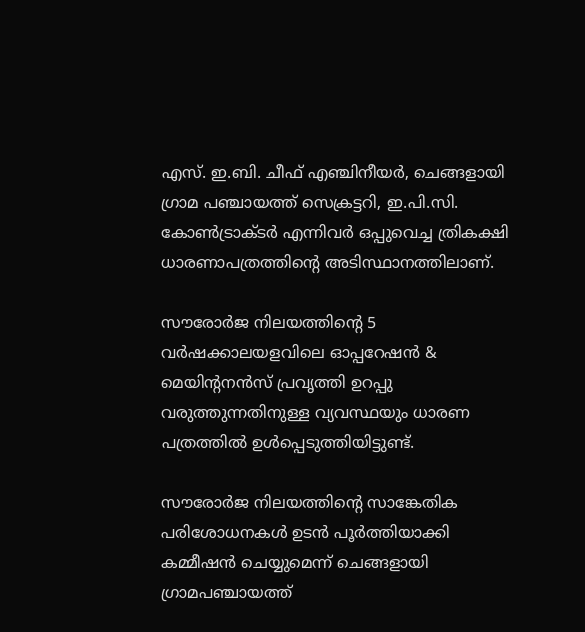എസ്. ഇ.ബി. ചീഫ് എഞ്ചിനീയര്‍, ചെങ്ങളായി ഗ്രാമ പഞ്ചായത്ത് സെക്രട്ടറി, ഇ.പി.സി. കോണ്‍ട്രാക്ടര്‍ എന്നിവര്‍ ഒപ്പുവെച്ച ത്രികക്ഷി ധാരണാപത്രത്തിന്റെ അടിസ്ഥാനത്തിലാണ്.

സൗരോര്‍ജ നിലയത്തിന്റെ 5 വര്‍ഷക്കാലയളവിലെ ഓപ്പറേഷന്‍ & മെയിന്റനന്‍സ് പ്രവൃത്തി ഉറപ്പു വരുത്തുന്നതിനുള്ള വ്യവസ്ഥയും ധാരണ പത്രത്തില്‍ ഉള്‍പ്പെടുത്തിയിട്ടുണ്ട്.

സൗരോര്‍ജ നിലയത്തിന്റെ സാങ്കേതിക പരിശോധനകള്‍ ഉടന്‍ പൂര്‍ത്തിയാക്കി കമ്മീഷന്‍ ചെയ്യുമെന്ന് ചെങ്ങളായി ഗ്രാമപഞ്ചായത്ത്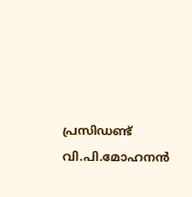പ്രസിഡണ്ട് വി.പി.മോഹനന്‍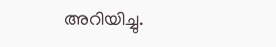അറിയിച്ചു.